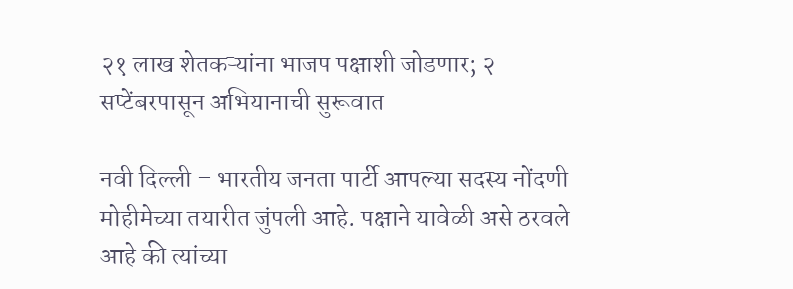२१ लाख शेतकऱ्यांना भाजप पक्षाशी जोडणार; २ सप्टेंबरपासून अभियानाची सुरूवात

नवी दिल्ली – भारतीय जनता पार्टी आपल्या सदस्य नोंदणी मोहीमेच्या तयारीत जुंपली आहे. पक्षाने यावेळी असे ठरवले आहे की त्यांच्या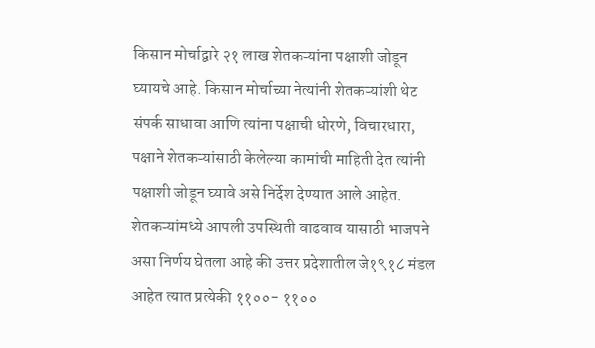किसान मोर्चाद्वारे २१ लाख शेतकऱ्यांना पक्षाशी जोडून घ्यायचे आहे. किसान मोर्चाच्या नेत्यांनी शेतकऱ्यांशी थेट संपर्क साधावा आणि त्यांना पक्षाची धोरणे, विचारधारा, पक्षाने शेतकऱ्यांसाठी केलेल्या कामांची माहिती देत त्यांनी पक्षाशी जोडून घ्यावे असे निर्देश देण्यात आले आहेत.
शेतकऱ्यांमध्ये आपली उपस्थिती वाढवाव यासाठी भाजपने असा निर्णय घेतला आहे की उत्तर प्रदेशातील जे१९१८ मंडल आहेत त्यात प्रत्येकी ११००- ११००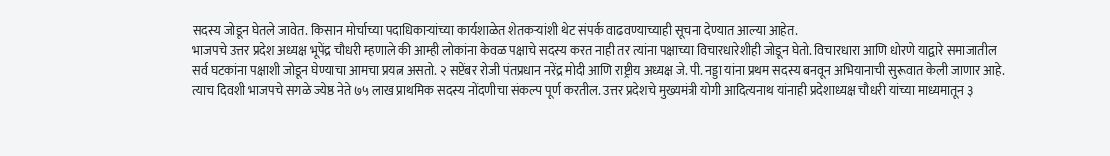सदस्य जोडून घेतले जावेत. किसान मोर्चाच्या पदाधिकाऱ्यांच्या कार्यशाळेत शेतकऱ्यांशी थेट संपर्क वाढवण्याच्याही सूचना देण्यात आल्या आहेत.
भाजपचे उत्तर प्रदेश अध्यक्ष भूपेंद्र चौधरी म्हणाले की आम्ही लोकांना केवळ पक्षाचे सदस्य करत नाही तर त्यांना पक्षाच्या विचारधारेशीही जोडून घेतो. विचारधारा आणि धोरणे याद्वारे समाजातील सर्व घटकांना पक्षाशी जोडून घेण्याचा आमचा प्रयत्न असतो. २ सप्टेंबर रोजी पंतप्रधान नरेंद्र मोदी आणि राष्ट्रीय अध्यक्ष जे. पी. नड्डा यांना प्रथम सदस्य बनवून अभियानाची सुरूवात केली जाणार आहे.
त्याच दिवशी भाजपचे सगळे ज्येष्ठ नेते ७५ लाख प्राथमिक सदस्य नोंदणीचा संकल्प पूर्ण करतील. उत्तर प्रदेशचे मुख्यमंत्री योगी आदित्यनाथ यांनाही प्रदेशाध्यक्ष चौधरी यांच्या माध्यमातून ३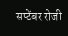सप्टेंबर रोजी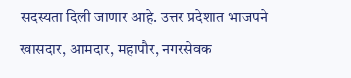सदस्यता दिली जाणार आहे. उत्तर प्रदेशात भाजपने खासदार, आमदार, महापौर, नगरसेवक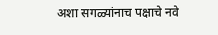अशा सगळ्यांनाच पक्षाचे नवे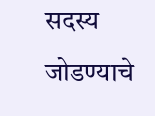सदस्य जोडण्याचे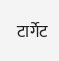टार्गेट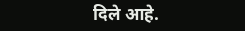दिले आहे.